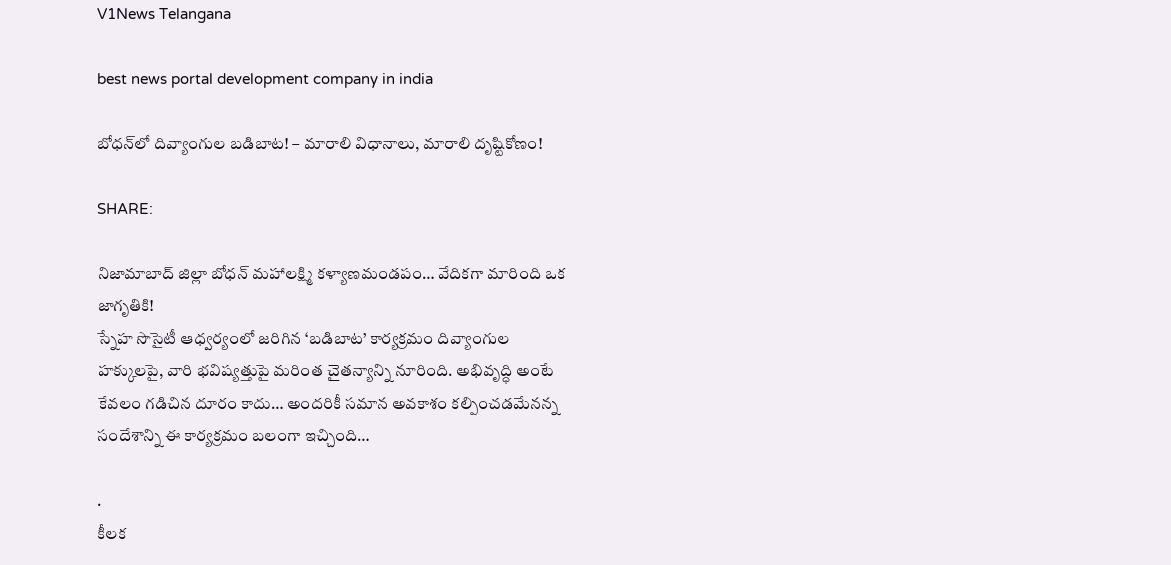V1News Telangana

best news portal development company in india

బోధన్‌లో దివ్యాంగుల బడిబాట! – మారాలి విధానాలు, మారాలి దృష్టికోణం!

SHARE:

నిజామాబాద్ జిల్లా బోధన్ మహాలక్ష్మి కళ్యాణమండపం… వేదికగా మారింది ఒక జాగృతికి!
స్నేహ సొసైటీ ఆధ్వర్యంలో జరిగిన ‘బడిబాట’ కార్యక్రమం దివ్యాంగుల హక్కులపై, వారి భవిష్యత్తుపై మరింత చైతన్యాన్ని నూరింది. అభివృద్ధి అంటే కేవలం గడిచిన దూరం కాదు… అందరికీ సమాన అవకాశం కల్పించడమేనన్న సందేశాన్ని ఈ కార్యక్రమం బలంగా ఇచ్చింది…

.
కీలక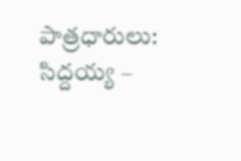పాత్రధారులు:
సిద్దయ్య –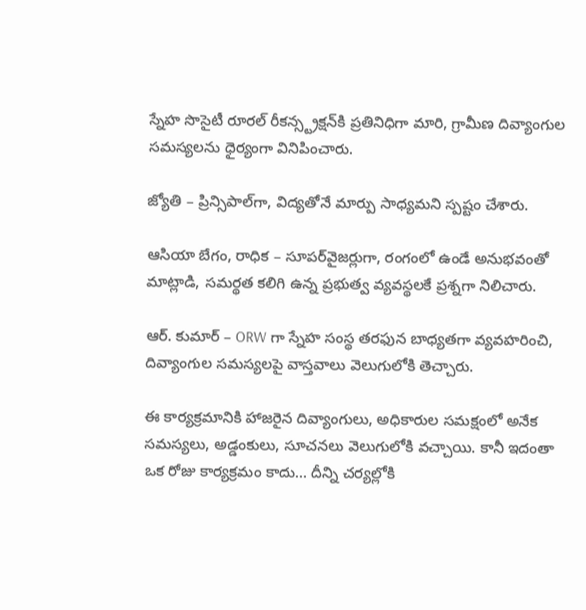స్నేహ సొసైటీ రూరల్ రీకన్స్ట్రక్షన్‌కి ప్రతినిధిగా మారి, గ్రామీణ దివ్యాంగుల సమస్యలను ధైర్యంగా వినిపించారు.

జ్యోతి – ప్రిన్సిపాల్‌గా, విద్యతోనే మార్పు సాధ్యమని స్పష్టం చేశారు.

ఆసియా బేగం, రాధిక – సూపర్‌వైజర్లుగా, రంగంలో ఉండే అనుభవంతో మాట్లాడి, సమర్థత కలిగి ఉన్న ప్రభుత్వ వ్యవస్థలకే ప్రశ్నగా నిలిచారు.

ఆర్. కుమార్ – ORW గా స్నేహ సంస్థ తరఫున బాధ్యతగా వ్యవహరించి, దివ్యాంగుల సమస్యలపై వాస్తవాలు వెలుగులోకి తెచ్చారు.

ఈ కార్యక్రమానికి హాజరైన దివ్యాంగులు, అధికారుల సమక్షంలో అనేక సమస్యలు, అడ్డంకులు, సూచనలు వెలుగులోకి వచ్చాయి. కానీ ఇదంతా ఒక రోజు కార్యక్రమం కాదు… దీన్ని చర్యల్లోకి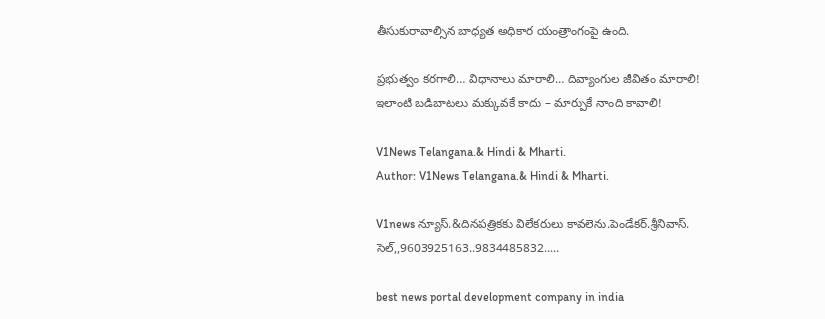తీసుకురావాల్సిన బాధ్యత అధికార యంత్రాంగంపై ఉంది.

ప్రభుత్వం కరగాలి… విధానాలు మారాలి… దివ్యాంగుల జీవితం మారాలి!
ఇలాంటి బడిబాటలు మక్కువకే కాదు – మార్పుకే నాంది కావాలి!

V1News Telangana.& Hindi & Mharti.
Author: V1News Telangana.& Hindi & Mharti.

V1news న్యూస్.&దినపత్రికకు విలేకరులు కావలెను.పెండేకర్.శ్రీనివాస్. సెల్,,9603925163..9834485832.....

best news portal development company in india